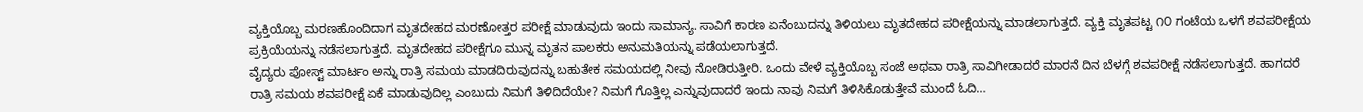ವ್ಯಕ್ತಿಯೊಬ್ಬ ಮರಣಹೊಂದಿದಾಗ ಮೃತದೇಹದ ಮರಣೋತ್ತರ ಪರೀಕ್ಷೆ ಮಾಡುವುದು ಇಂದು ಸಾಮಾನ್ಯ. ಸಾವಿಗೆ ಕಾರಣ ಏನೆಂಬುದನ್ನು ತಿಳಿಯಲು ಮೃತದೇಹದ ಪರೀಕ್ಷೆಯನ್ನು ಮಾಡಲಾಗುತ್ತದೆ. ವ್ಯಕ್ತಿ ಮೃತಪಟ್ಟ ೧೦ ಗಂಟೆಯ ಒಳಗೆ ಶವಪರೀಕ್ಷೆಯ ಪ್ರಕ್ರಿಯೆಯನ್ನು ನಡೆಸಲಾಗುತ್ತದೆ. ಮೃತದೇಹದ ಪರೀಕ್ಷೆಗೂ ಮುನ್ನ ಮೃತನ ಪಾಲಕರು ಅನುಮತಿಯನ್ನು ಪಡೆಯಲಾಗುತ್ತದೆ.
ವೈದ್ಯರು ಪೋಸ್ಟ್‌ ಮಾರ್ಟಂ ಅನ್ನು ರಾತ್ರಿ ಸಮಯ ಮಾಡದಿರುವುದನ್ನು ಬಹುತೇಕ ಸಮಯದಲ್ಲಿ ನೀವು ನೋಡಿರುತ್ತೀರಿ. ಒಂದು ವೇಳೆ ವ್ಯಕ್ತಿಯೊಬ್ಬ ಸಂಜೆ ಅಥವಾ ರಾತ್ರಿ ಸಾವಿಗೀಡಾದರೆ ಮಾರನೆ ದಿನ ಬೆಳಗ್ಗೆ ಶವಪರೀಕ್ಷೆ ನಡೆಸಲಾಗುತ್ತದೆ. ಹಾಗದರೆ ರಾತ್ರಿ ಸಮಯ ಶವಪರೀಕ್ಷೆ ಏಕೆ ಮಾಡುವುದಿಲ್ಲ ಎಂಬುದು ನಿಮಗೆ ತಿಳಿದಿದೆಯೇ? ನಿಮಗೆ ಗೊತ್ತಿಲ್ಲ ಎನ್ನುವುದಾದರೆ ಇಂದು ನಾವು ನಿಮಗೆ ತಿಳಿಸಿಕೊಡುತ್ತೇವೆ ಮುಂದೆ ಓದಿ…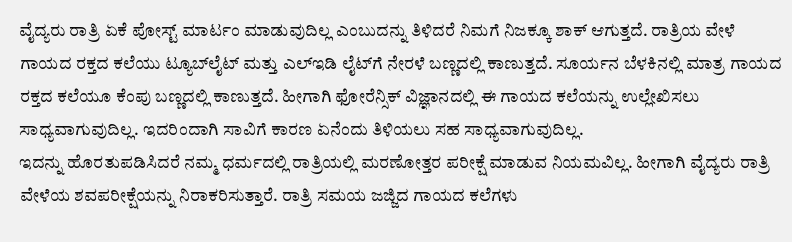ವೈದ್ಯರು ರಾತ್ರಿ ಏಕೆ ಪೋಸ್ಟ್‌ ಮಾರ್ಟಂ ಮಾಡುವುದಿಲ್ಲ ಎಂಬುದನ್ನು ತಿಳಿದರೆ ನಿಮಗೆ ನಿಜಕ್ಕೂ ಶಾಕ್‌ ಆಗುತ್ತದೆ. ರಾತ್ರಿಯ ವೇಳೆ ಗಾಯದ ರಕ್ತದ ಕಲೆಯು ಟ್ಯೂಬ್‌ಲೈಟ್‌ ಮತ್ತು ಎಲ್‌ಇಡಿ ಲೈಟ್‌ಗೆ ನೇರಳೆ ಬಣ್ಣದಲ್ಲಿ ಕಾಣುತ್ತದೆ. ಸೂರ್ಯನ ಬೆಳಕಿನಲ್ಲಿ ಮಾತ್ರ ಗಾಯದ ರಕ್ತದ ಕಲೆಯೂ ಕೆಂಪು ಬಣ್ಣದಲ್ಲಿ ಕಾಣುತ್ತದೆ. ಹೀಗಾಗಿ ಫೋರೆನ್ಸಿಕ್ ವಿಜ್ಞಾನದಲ್ಲಿ ಈ ಗಾಯದ ಕಲೆಯನ್ನು ಉಲ್ಲೇಖಿಸಲು ಸಾಧ್ಯವಾಗುವುದಿಲ್ಲ. ಇದರಿಂದಾಗಿ ಸಾವಿಗೆ ಕಾರಣ ಏನೆಂದು ತಿಳಿಯಲು ಸಹ ಸಾಧ್ಯವಾಗುವುದಿಲ್ಲ.
ಇದನ್ನು ಹೊರತುಪಡಿಸಿದರೆ ನಮ್ಮ ಧರ್ಮದಲ್ಲಿ ರಾತ್ರಿಯಲ್ಲಿ ಮರಣೋತ್ತರ ಪರೀಕ್ಷೆ ಮಾಡುವ ನಿಯಮವಿಲ್ಲ. ಹೀಗಾಗಿ ವೈದ್ಯರು ರಾತ್ರಿ ವೇಳೆಯ ಶವಪರೀಕ್ಷೆಯನ್ನು ನಿರಾಕರಿಸುತ್ತಾರೆ. ರಾತ್ರಿ ಸಮಯ ಜಜ್ಜಿದ ಗಾಯದ ಕಲೆಗಳು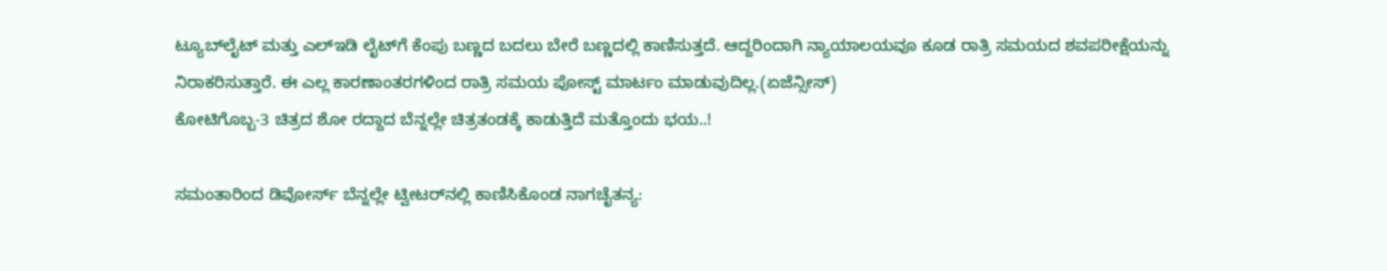ಟ್ಯೂಬ್‌ಲೈಟ್‌ ಮತ್ತು ಎಲ್‌ಇಡಿ ಲೈಟ್‌ಗೆ ಕೆಂಪು ಬಣ್ಣದ ಬದಲು ಬೇರೆ ಬಣ್ಣದಲ್ಲಿ ಕಾಣಿಸುತ್ತದೆ. ಆದ್ದರಿಂದಾಗಿ ನ್ಯಾಯಾಲಯವೂ ಕೂಡ ರಾತ್ರಿ ಸಮಯದ ಶವಪರೀಕ್ಷೆಯನ್ನು ನಿರಾಕರಿಸುತ್ತಾರೆ. ಈ ಎಲ್ಲ ಕಾರಣಾಂತರಗಳಿಂದ ರಾತ್ರಿ ಸಮಯ ಪೋಸ್ಟ್‌ ಮಾರ್ಟಂ ಮಾಡುವುದಿಲ್ಲ.(ಏಜೆನ್ಸೀಸ್)
ಕೋಟಿಗೊಬ್ಬ-3 ಚಿತ್ರದ ಶೋ ರದ್ದಾದ ಬೆನ್ನಲ್ಲೇ ಚಿತ್ರತಂಡಕ್ಕೆ ಕಾಡುತ್ತಿದೆ ಮತ್ತೊಂದು ಭಯ..!

ಸಮಂತಾರಿಂದ ಡಿವೋರ್ಸ್‌ ಬೆನ್ನಲ್ಲೇ ಟ್ವೀಟರ್‌ನಲ್ಲಿ ಕಾಣಿಸಿಕೊಂಡ ನಾಗಚೈತನ್ಯ: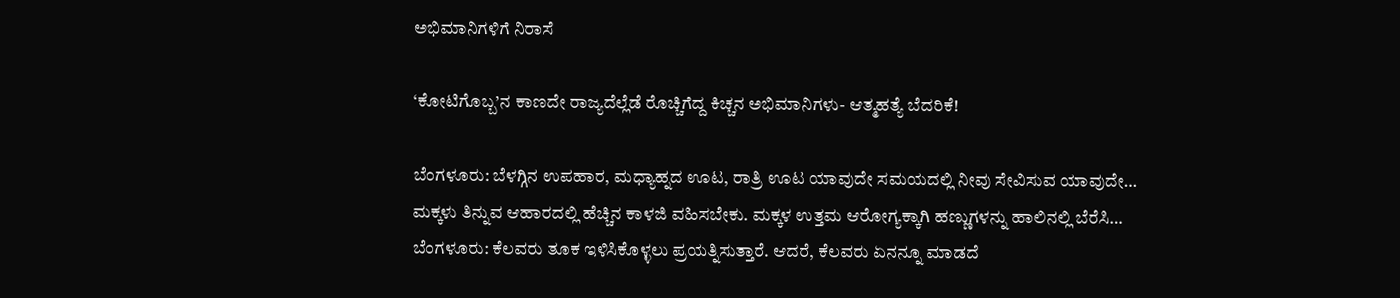ಅಭಿಮಾನಿಗಳಿಗೆ ನಿರಾಸೆ

‘ಕೋಟಿಗೊಬ್ಬ’ನ ಕಾಣದೇ ರಾಜ್ಯದೆಲ್ಲೆಡೆ ರೊಚ್ಚಿಗೆದ್ದ ಕಿಚ್ಚನ ಅಭಿಮಾನಿಗಳು- ಆತ್ಮಹತ್ಯೆ ಬೆದರಿಕೆ!

ಬೆಂಗಳೂರು: ಬೆಳಗ್ಗಿನ ಉಪಹಾರ, ಮಧ್ಯಾಹ್ನದ ಊಟ, ರಾತ್ರಿ ಊಟ ಯಾವುದೇ ಸಮಯದಲ್ಲಿ ನೀವು ಸೇವಿಸುವ ಯಾವುದೇ…
ಮಕ್ಕಳು ತಿನ್ನುವ ಆಹಾರದಲ್ಲಿ ಹೆಚ್ಚಿನ ಕಾಳಜಿ ವಹಿಸಬೇಕು. ಮಕ್ಕಳ ಉತ್ತಮ ಆರೋಗ್ಯಕ್ಕಾಗಿ ಹಣ್ಣುಗಳನ್ನು ಹಾಲಿನಲ್ಲಿ ಬೆರೆಸಿ…
ಬೆಂಗಳೂರು: ಕೆಲವರು ತೂಕ ಇಳಿಸಿಕೊಳ್ಳಲು ಪ್ರಯತ್ನಿಸುತ್ತಾರೆ. ಆದರೆ, ಕೆಲವರು ಏನನ್ನೂ ಮಾಡದೆ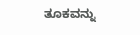ತೂಕವನ್ನು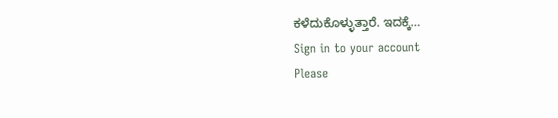ಕಳೆದುಕೊಳ್ಳುತ್ತಾರೆ. ಇದಕ್ಕೆ…
Sign in to your account
Please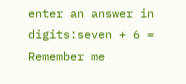enter an answer in digits:seven + 6 =
Remember me